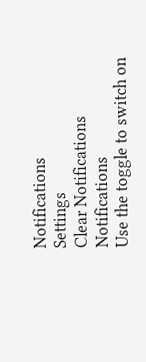Notifications
Settings
Clear Notifications
Notifications
Use the toggle to switch on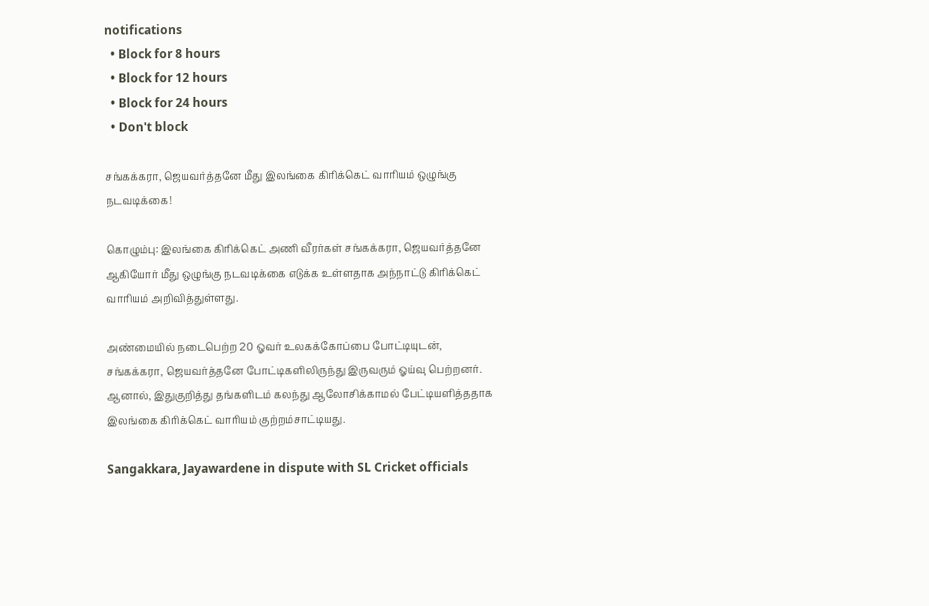notifications
  • Block for 8 hours
  • Block for 12 hours
  • Block for 24 hours
  • Don't block

சங்கக்கரா, ஜெயவர்த்தனே மீது இலங்கை கிரிக்கெட் வாரியம் ஒழுங்கு நடவடிக்கை!

கொழும்பு: இலங்கை கிரிக்கெட் அணி வீரர்கள் சங்கக்கரா, ஜெயவர்த்தனே ஆகியோர் மீது ஒழுங்கு நடவடிக்கை எடுக்க உள்ளதாக அந்நாட்டு கிரிக்கெட் வாரியம் அறிவித்துள்ளது.

அண்மையில் நடைபெற்ற 20 ஓவர் உலகக்கோப்பை போட்டியுடன், சங்கக்கரா, ஜெயவர்த்தனே போட்டிகளிலிருந்து இருவரும் ஓய்வு பெற்றனர். ஆனால், இதுகுறித்து தங்களிடம் கலந்து ஆலோசிக்காமல் பேட்டியளித்ததாக இலங்கை கிரிக்கெட் வாரியம் குற்றம்சாட்டியது.

Sangakkara, Jayawardene in dispute with SL Cricket officials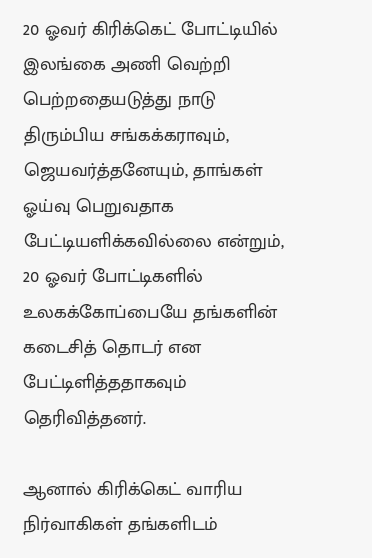20 ஓவர் கிரிக்கெட் போட்டியில் இலங்கை அணி வெற்றி பெற்றதையடுத்து நாடு திரும்பிய சங்கக்கராவும், ஜெயவர்த்தனேயும், தாங்கள் ஓய்வு பெறுவதாக பேட்டியளிக்கவில்லை என்றும், 20 ஓவர் போட்டிகளில் உலகக்கோப்பையே தங்களின் கடைசித் தொடர் என பேட்டிளித்ததாகவும் தெரிவித்தனர்.

ஆனால் கிரிக்கெட் வாரிய நிர்வாகிகள் தங்களிடம்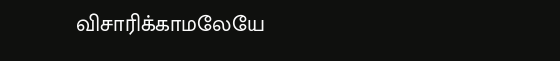விசாரிக்காமலேயே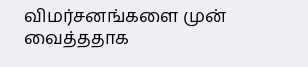விமர்சனங்களை முன் வைத்ததாக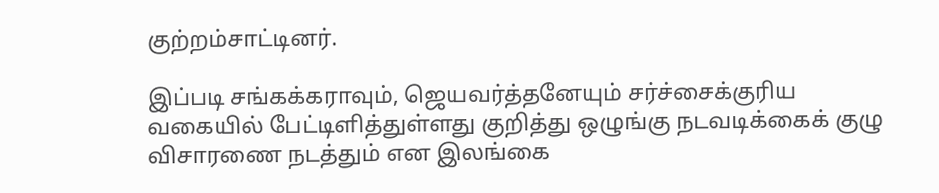குற்றம்சாட்டினர்.

இப்படி சங்கக்கராவும், ஜெயவர்த்தனேயும் சர்ச்சைக்குரிய வகையில் பேட்டிளித்துள்ளது குறித்து ஒழுங்கு நடவடிக்கைக் குழு விசாரணை நடத்தும் என இலங்கை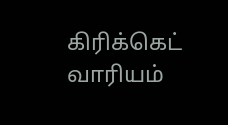கிரிக்கெட் வாரியம்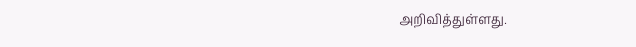அறிவித்துள்ளது.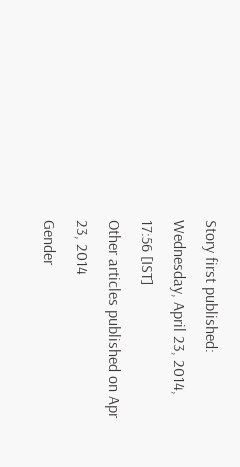Story first published: Wednesday, April 23, 2014, 17:56 [IST]
Other articles published on Apr 23, 2014
Gender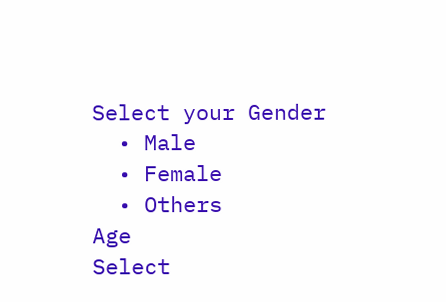Select your Gender
  • Male
  • Female
  • Others
Age
Select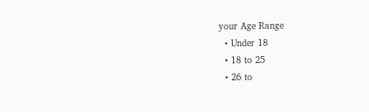your Age Range
  • Under 18
  • 18 to 25
  • 26 to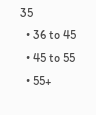35
  • 36 to 45
  • 45 to 55
  • 55+